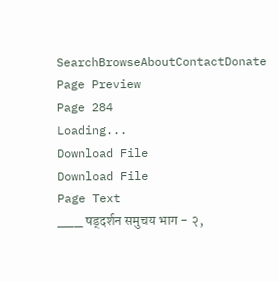SearchBrowseAboutContactDonate
Page Preview
Page 284
Loading...
Download File
Download File
Page Text
___ षड्दर्शन समुचय भाग - २,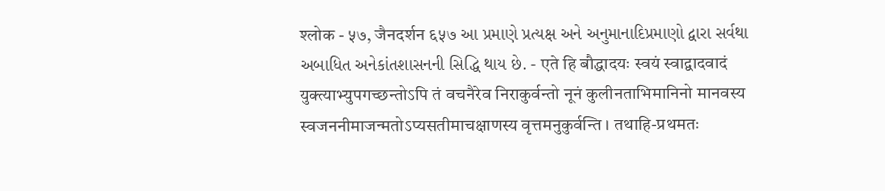श्लोक - ५७, जैनदर्शन ६५७ આ પ્રમાણે પ્રત્યક્ષ અને અનુમાનાદિપ્રમાણો દ્વારા સર્વથા અબાધિત અનેકાંતશાસનની સિદ્ધિ થાય છે. - एते हि बौद्धादयः स्वयं स्वाद्वादवादं युक्त्याभ्युपगच्छन्तोऽपि तं वचनैरेव निराकुर्वन्तो नूनं कुलीनताभिमानिनो मानवस्य स्वजननीमाजन्मतोऽप्यसतीमाचक्षाणस्य वृत्तमनुकुर्वन्ति । तथाहि-प्रथमतः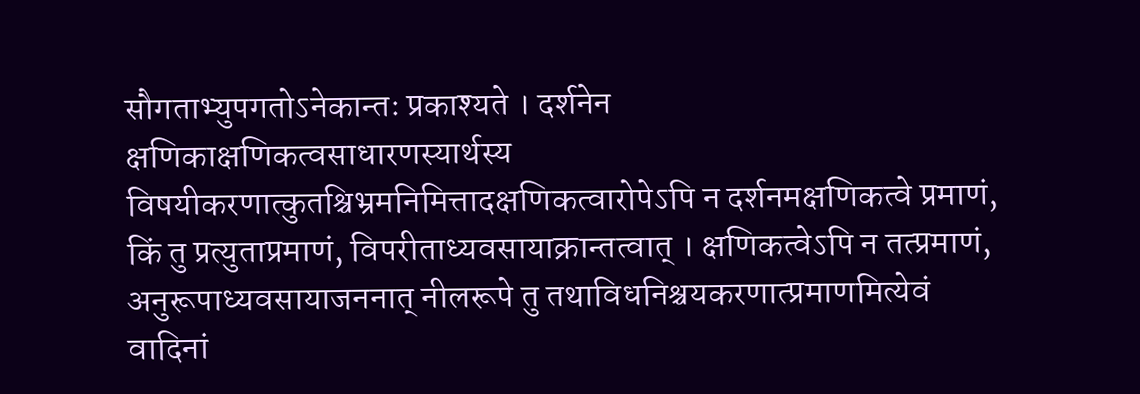सौगताभ्युपगतोऽनेकान्तः प्रकाश्यते । दर्शनेन क्षणिकाक्षणिकत्वसाधारणस्यार्थस्य विषयीकरणात्कुतश्चिभ्रमनिमित्तादक्षणिकत्वारोपेऽपि न दर्शनमक्षणिकत्वे प्रमाणं, किं तु प्रत्युताप्रमाणं, विपरीताध्यवसायाक्रान्तत्वात् । क्षणिकत्वेऽपि न तत्प्रमाणं, अनुरूपाध्यवसायाजननात् नीलरूपे तु तथाविधनिश्चयकरणात्प्रमाणमित्येवं वादिनां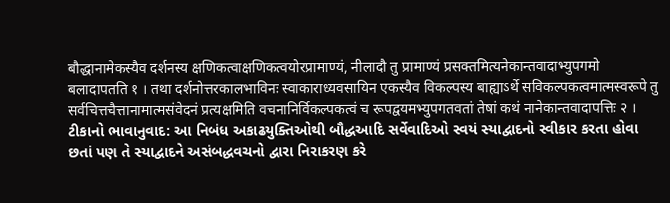बौद्धानामेकस्यैव दर्शनस्य क्षणिकत्वाक्षणिकत्वयोरप्रामाण्यं, नीलादौ तु प्रामाण्यं प्रसक्तमित्यनेकान्तवादाभ्युपगमो बलादापतति १ । तथा दर्शनोत्तरकालभाविनः स्वाकाराध्यवसायिन एकस्यैव विकल्पस्य बाह्याऽर्थे सविकल्पकत्वमात्मस्वरूपे तु सर्वचित्तचैत्तानामात्मसंवेदनं प्रत्यक्षमिति वचनानिर्विकल्पकत्वं च रूपद्वयमभ्युपगतवतां तेषां कथं नानेकान्तवादापत्तिः २ । ટીકાનો ભાવાનુવાદ: આ નિબંધ અકાઢયુક્તિઓથી બૌદ્ધઆદિ સર્વેવાદિઓ સ્વયં સ્યાદ્વાદનો સ્વીકાર કરતા હોવા છતાં પણ તે સ્યાદ્વાદને અસંબદ્ધવચનો દ્વારા નિરાકરણ કરે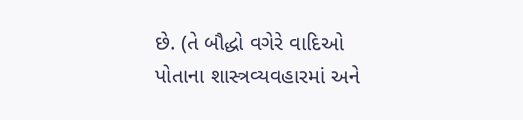છે. (તે બૌદ્ધો વગેરે વાદિઓ પોતાના શાસ્ત્રવ્યવહારમાં અને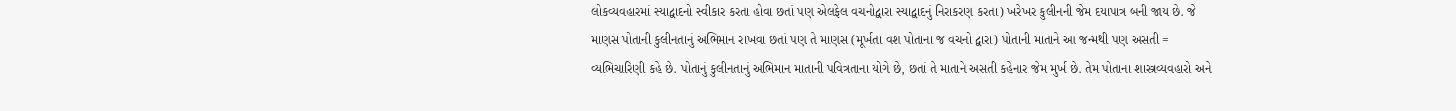લોકવ્યવહારમાં સ્યાદ્વાદનો સ્વીકાર કરતા હોવા છતાં પણ એલફેલ વચનોદ્વારા સ્યાદ્વાદનું નિરાકરણ કરતા) ખરેખર કુલીનની જેમ દયાપાત્ર બની જાય છે. જે માણસ પોતાની કુલીનતાનું અભિમાન રાખવા છતાં પણ તે માણસ (મૂર્ખતા વશ પોતાના જ વચનો દ્વારા) પોતાની માતાને આ જન્મથી પણ અસતી = વ્યભિચારિણી કહે છે. પોતાનું કુલીનતાનું અભિમાન માતાની પવિત્રતાના યોગે છે, છતાં તે માતાને અસતી કહેનાર જેમ મુર્ખ છે. તેમ પોતાના શાસ્ત્રવ્યવહારો અને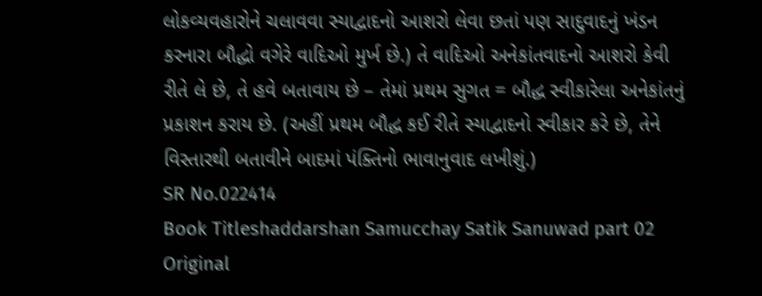લોકવ્યવહારોને ચલાવવા સ્યાદ્વાદનો આશરો લેવા છતાં પણ સાદુવાદનું ખંડન કરનારા બૌદ્ધો વગેરે વાદિઓ મુર્ખ છે.) તે વાદિઓ અનેકાંતવાદનો આશરો કેવી રીતે લે છે, તે હવે બતાવાય છે – તેમાં પ્રથમ સુગત = બૌદ્ધ સ્વીકારેલા અનેકાંતનું પ્રકાશન કરાય છે. (અહીં પ્રથમ બૌદ્ધ કઈ રીતે સ્યાદ્વાદનો સ્વીકાર કરે છે, તેને વિસ્તારથી બતાવીને બાદમાં પંક્તિનો ભાવાનુવાદ લખીશું.)
SR No.022414
Book Titleshaddarshan Samucchay Satik Sanuwad part 02
Original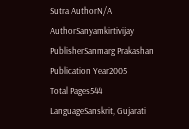Sutra AuthorN/A
AuthorSanyamkirtivijay
PublisherSanmarg Prakashan
Publication Year2005
Total Pages544
LanguageSanskrit, Gujarati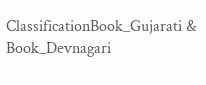ClassificationBook_Gujarati & Book_Devnagari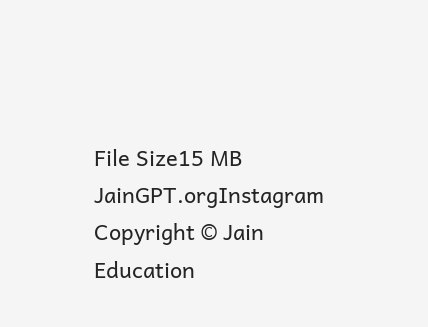File Size15 MB
JainGPT.orgInstagram
Copyright © Jain Education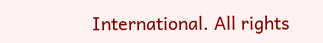International. All rights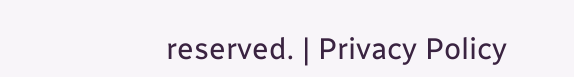reserved. | Privacy Policy